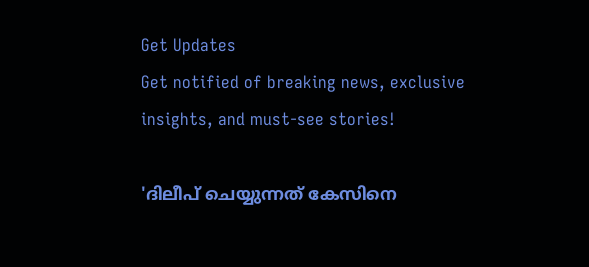Get Updates
Get notified of breaking news, exclusive insights, and must-see stories!

'ദിലീപ് ചെയ്യുന്നത് കേസിനെ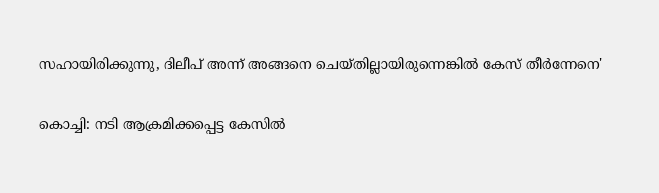സഹായിരിക്കുന്നു, ദിലീപ് അന്ന് അങ്ങനെ ചെയ്തില്ലായിരുന്നെങ്കിൽ കേസ് തീർന്നേനെ'

കൊച്ചി: നടി ആക്രമിക്കപ്പെട്ട കേസിൽ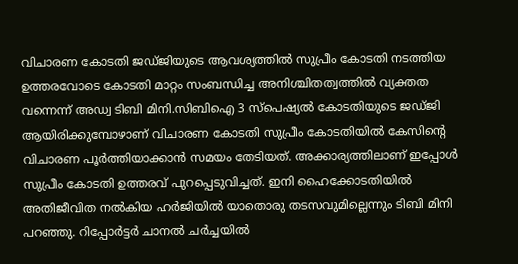വിചാരണ കോടതി ജഡ്ജിയുടെ ആവശ്യത്തിൽ സുപ്രീം കോടതി നടത്തിയ ഉത്തരവോടെ കോടതി മാറ്റം സംബന്ധിച്ച അനിശ്ചിതത്വത്തിൽ വ്യക്തത വന്നെന്ന് അഡ്വ ടിബി മിനി.സിബിഐ 3 സ്പെഷ്യൽ കോടതിയുടെ ജഡ്ജി ആയിരിക്കുമ്പോഴാണ് വിചാരണ കോടതി സുപ്രീം കോടതിയിൽ കേസിന്റെ വിചാരണ പൂർത്തിയാക്കാൻ സമയം തേടിയത്. അക്കാര്യത്തിലാണ് ഇപ്പോൾ സുപ്രീം കോടതി ഉത്തരവ് പുറപ്പെടുവിച്ചത്. ഇനി ഹൈക്കോടതിയിൽ അതിജീവിത നൽകിയ ഹർജിയിൽ യാതൊരു തടസവുമില്ലെന്നും ടിബി മിനി പറഞ്ഞു. റിപ്പോർട്ടർ ചാനൽ ചർച്ചയിൽ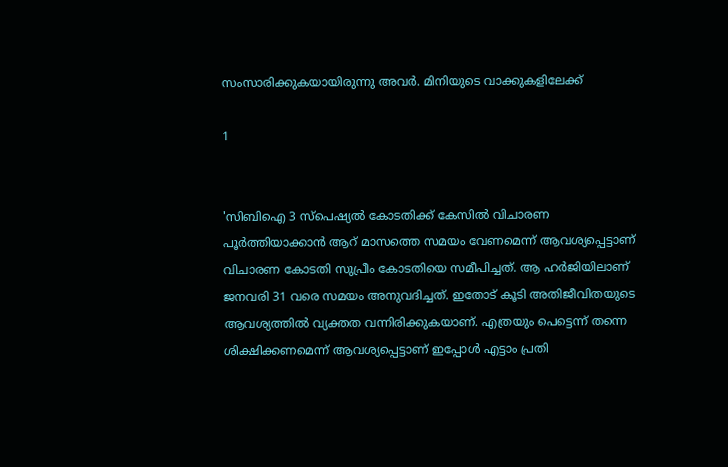സംസാരിക്കുകയായിരുന്നു അവർ. മിനിയുടെ വാക്കുകളിലേക്ക്

1


'സിബിഐ 3 സ്പെഷ്യൽ കോടതിക്ക് കേസിൽ വിചാരണ പൂർത്തിയാക്കാൻ ആറ് മാസത്തെ സമയം വേണമെന്ന് ആവശ്യപ്പെട്ടാണ് വിചാരണ കോടതി സുപ്രീം കോടതിയെ സമീപിച്ചത്. ആ ഹർജിയിലാണ് ജനവരി 31 വരെ സമയം അനുവദിച്ചത്. ഇതോട് കൂടി അതിജീവിതയുടെ ആവശ്യത്തിൽ വ്യക്തത വന്നിരിക്കുകയാണ്. എത്രയും പെട്ടെന്ന് തന്നെ ശിക്ഷിക്കണമെന്ന് ആവശ്യപ്പെട്ടാണ് ഇപ്പോൾ എട്ടാം പ്രതി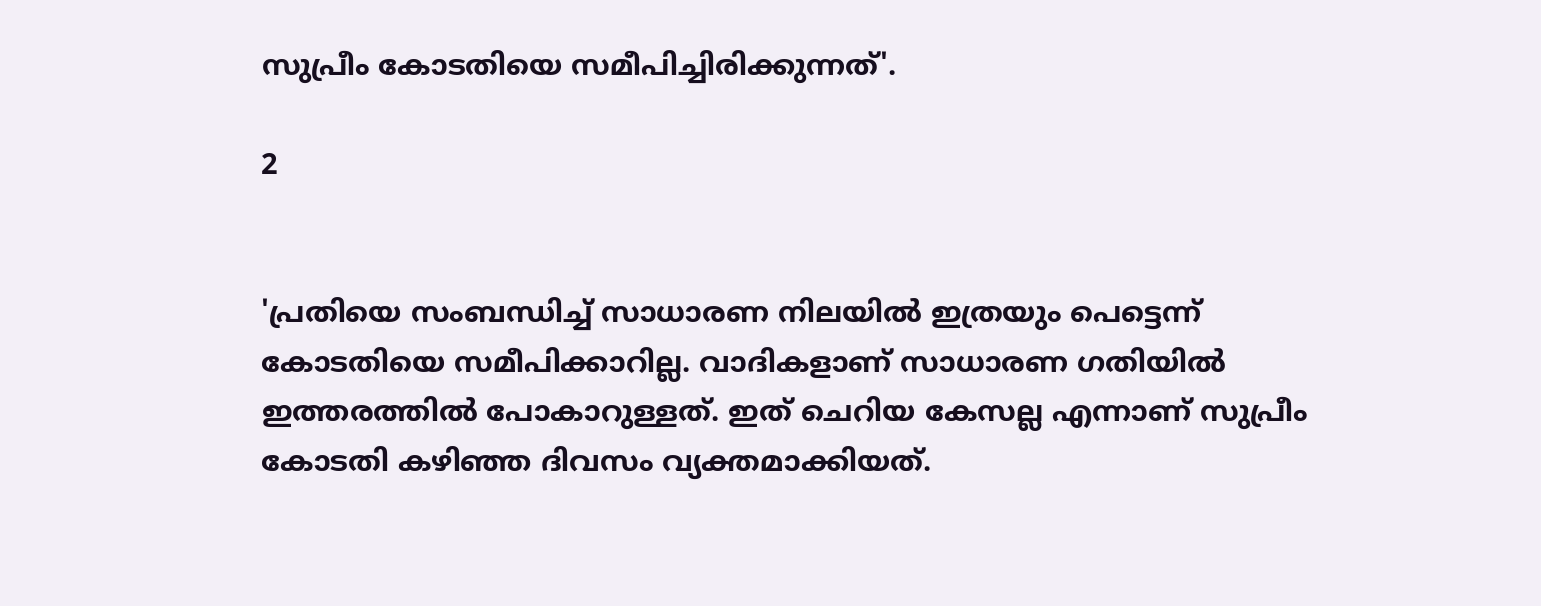സുപ്രീം കോടതിയെ സമീപിച്ചിരിക്കുന്നത്'.

2


'പ്രതിയെ സംബന്ധിച്ച് സാധാരണ നിലയിൽ ഇത്രയും പെട്ടെന്ന് കോടതിയെ സമീപിക്കാറില്ല. വാദികളാണ് സാധാരണ ഗതിയിൽ ഇത്തരത്തിൽ പോകാറുള്ളത്. ഇത് ചെറിയ കേസല്ല എന്നാണ് സുപ്രീം കോടതി കഴിഞ്ഞ ദിവസം വ്യക്തമാക്കിയത്.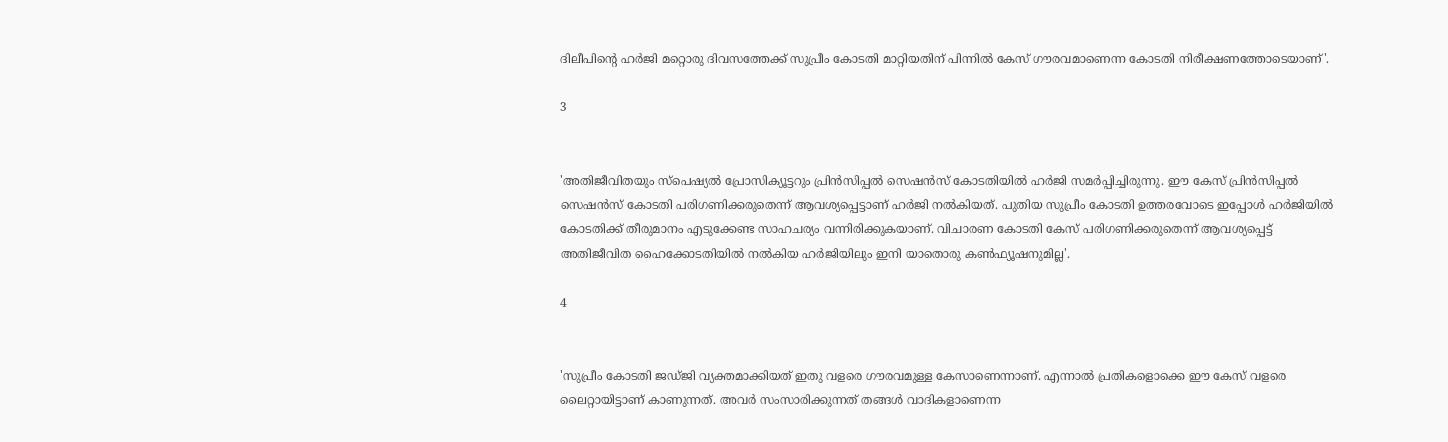ദിലീപിന്റെ ഹർജി മറ്റൊരു ദിവസത്തേക്ക് സുപ്രീം കോടതി മാറ്റിയതിന് പിന്നിൽ കേസ് ഗൗരവമാണെന്ന കോടതി നിരീക്ഷണത്തോടെയാണ്'.

3


'അതിജീവിതയും സ്പെഷ്യൽ പ്രോസിക്യൂട്ടറും പ്രിൻസിപ്പൽ സെഷൻസ് കോടതിയിൽ ഹർജി സമർപ്പിച്ചിരുന്നു. ഈ കേസ് പ്രിൻസിപ്പൽ സെഷൻസ് കോടതി പരിഗണിക്കരുതെന്ന് ആവശ്യപ്പെട്ടാണ് ഹർജി നൽകിയത്. പുതിയ സുപ്രീം കോടതി ഉത്തരവോടെ ഇപ്പോൾ ഹർജിയിൽ കോടതിക്ക് തീരുമാനം എടുക്കേണ്ട സാഹചര്യം വന്നിരിക്കുകയാണ്. വിചാരണ കോടതി കേസ് പരിഗണിക്കരുതെന്ന് ആവശ്യപ്പെട്ട് അതിജീവിത ഹൈക്കോടതിയിൽ നൽകിയ ഹർജിയിലും ഇനി യാതൊരു കൺഫ്യൂഷനുമില്ല'.

4


'സുപ്രീം കോടതി ജഡ്ജി വ്യക്തമാക്കിയത് ഇതു വളരെ ഗൗരവമുള്ള കേസാണെന്നാണ്. എന്നാൽ പ്രതികളൊക്കെ ഈ കേസ് വളരെ ലൈറ്റായിട്ടാണ് കാണുന്നത്. അവർ സംസാരിക്കുന്നത് തങ്ങൾ വാദികളാണെന്ന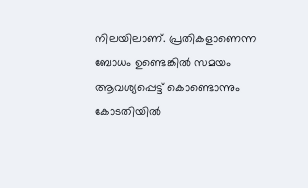നിലയിലാണ്. പ്രതികളാണെന്ന ബോധം ഉണ്ടെങ്കിൽ സമയം ആവശ്യപ്പെട്ട് കൊണ്ടൊന്നും കോടതിയിൽ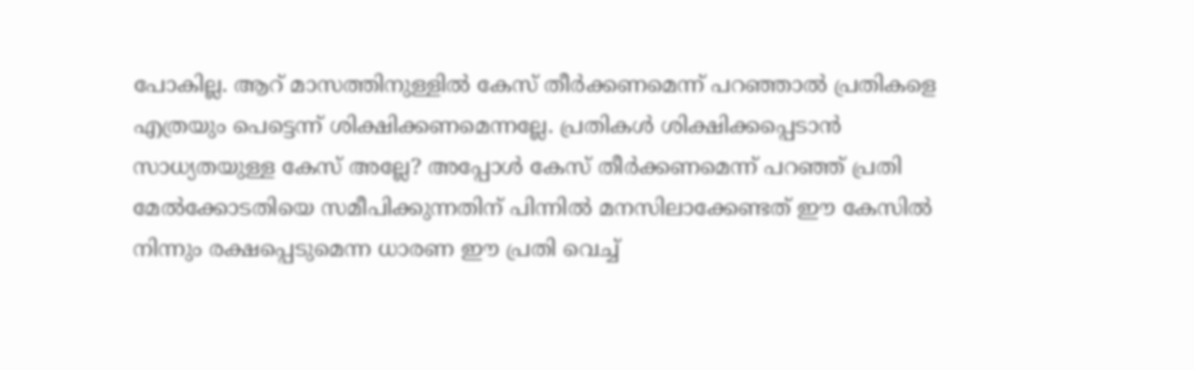പോകില്ല. ആറ് മാസത്തിനുള്ളിൽ കേസ് തീർക്കണമെന്ന് പറഞ്ഞാൽ പ്രതികളെ എത്രയും പെട്ടെന്ന് ശിക്ഷിക്കണമെന്നല്ലേ. പ്രതികൾ ശിക്ഷിക്കപ്പെടാൻ സാധ്യതയുള്ള കേസ് അല്ലേ? അപ്പോൾ കേസ് തീർക്കണമെന്ന് പറഞ്ഞ് പ്രതി മേൽക്കോടതിയെ സമീപിക്കുന്നതിന് പിന്നിൽ മനസിലാക്കേണ്ടത് ഈ കേസിൽ നിന്നും രക്ഷപ്പെടുമെന്ന ധാരണ ഈ പ്രതി വെച്ച്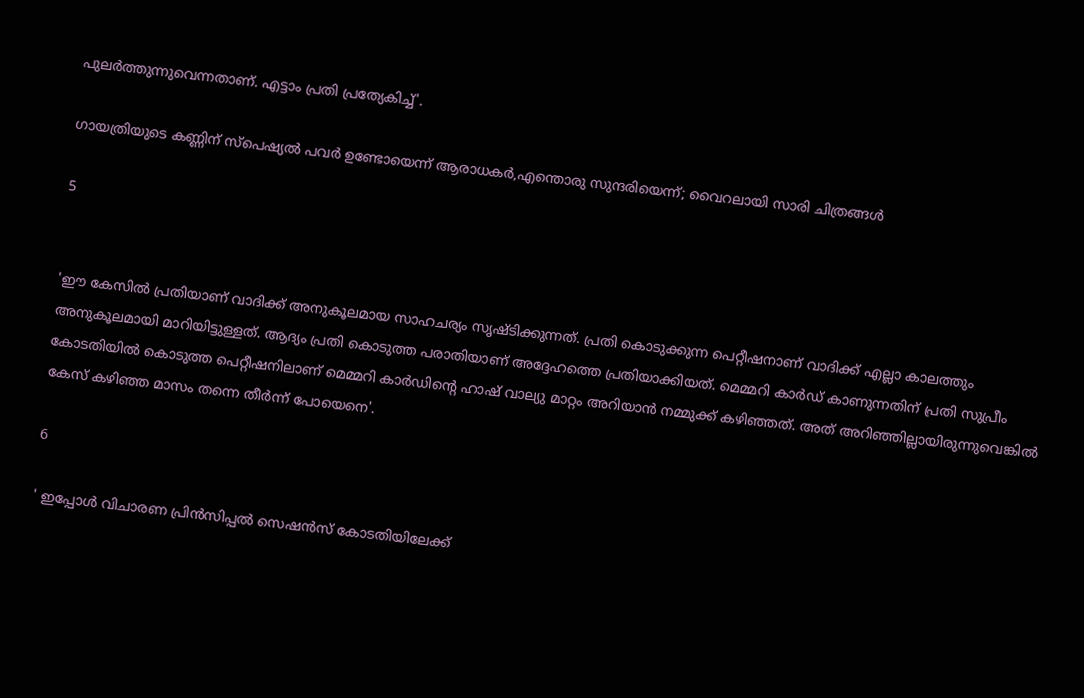പുലർത്തുന്നുവെന്നതാണ്. എട്ടാം പ്രതി പ്രത്യേകിച്ച്'.

ഗായത്രിയുടെ കണ്ണിന് സ്പെഷ്യൽ പവർ ഉണ്ടോയെന്ന് ആരാധകർ,എന്തൊരു സുന്ദരിയെന്ന്; വൈറലായി സാരി ചിത്രങ്ങൾ

5


'ഈ കേസിൽ പ്രതിയാണ് വാദിക്ക് അനുകൂലമായ സാഹചര്യം സൃഷ്ടിക്കുന്നത്. പ്രതി കൊടുക്കുന്ന പെറ്റീഷനാണ് വാദിക്ക് എല്ലാ കാലത്തും അനുകൂലമായി മാറിയിട്ടുള്ളത്. ആദ്യം പ്രതി കൊടുത്ത പരാതിയാണ് അദ്ദേഹത്തെ പ്രതിയാക്കിയത്. മെമ്മറി കാർഡ് കാണുന്നതിന് പ്രതി സുപ്രീം കോടതിയിൽ കൊടുത്ത പെറ്റീഷനിലാണ് മെമ്മറി കാർഡിന്റെ ഹാഷ് വാല്യു മാറ്റം അറിയാൻ നമ്മുക്ക് കഴിഞ്ഞത്. അത് അറിഞ്ഞില്ലായിരുന്നുവെങ്കിൽ കേസ് കഴിഞ്ഞ മാസം തന്നെ തീർന്ന് പോയെനെ'.

6

' ഇപ്പോൾ വിചാരണ പ്രിൻസിപ്പൽ സെഷൻസ് കോടതിയിലേക്ക്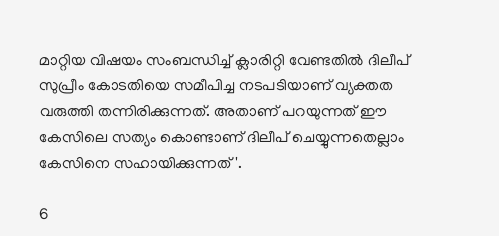മാറ്റിയ വിഷയം സംബന്ധിച്ച് ക്ലാരിറ്റി വേണ്ടതിൽ ദിലീപ് സുപ്രീം കോടതിയെ സമീപിച്ച നടപടിയാണ് വ്യക്തത വരുത്തി തന്നിരിക്കുന്നത്. അതാണ് പറയുന്നത് ഈ കേസിലെ സത്യം കൊണ്ടാണ് ദിലീപ് ചെയ്യുന്നതെല്ലാം കേസിനെ സഹായിക്കുന്നത്'.

6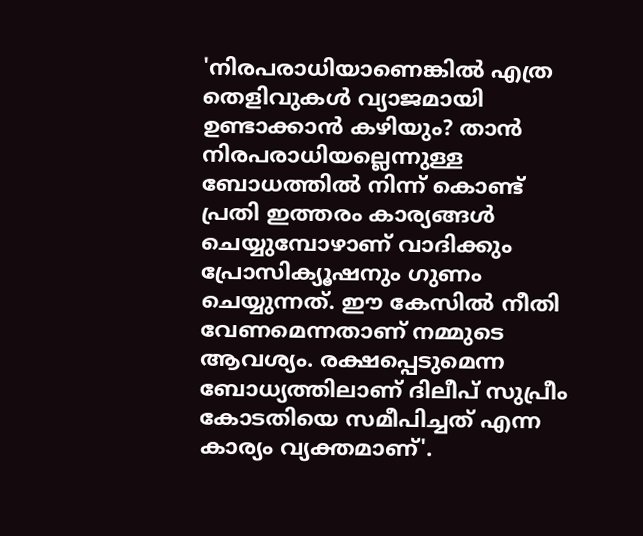'നിരപരാധിയാണെങ്കിൽ എത്ര തെളിവുകൾ വ്യാജമായി ഉണ്ടാക്കാൻ കഴിയും? താൻ നിരപരാധിയല്ലെന്നുള്ള ബോധത്തിൽ നിന്ന് കൊണ്ട് പ്രതി ഇത്തരം കാര്യങ്ങൾ ചെയ്യുമ്പോഴാണ് വാദിക്കും പ്രോസിക്യൂഷനും ഗുണം ചെയ്യുന്നത്. ഈ കേസിൽ നീതി വേണമെന്നതാണ് നമ്മുടെ ആവശ്യം. രക്ഷപ്പെടുമെന്ന ബോധ്യത്തിലാണ് ദിലീപ് സുപ്രീം കോടതിയെ സമീപിച്ചത് എന്ന കാര്യം വ്യക്തമാണ്'.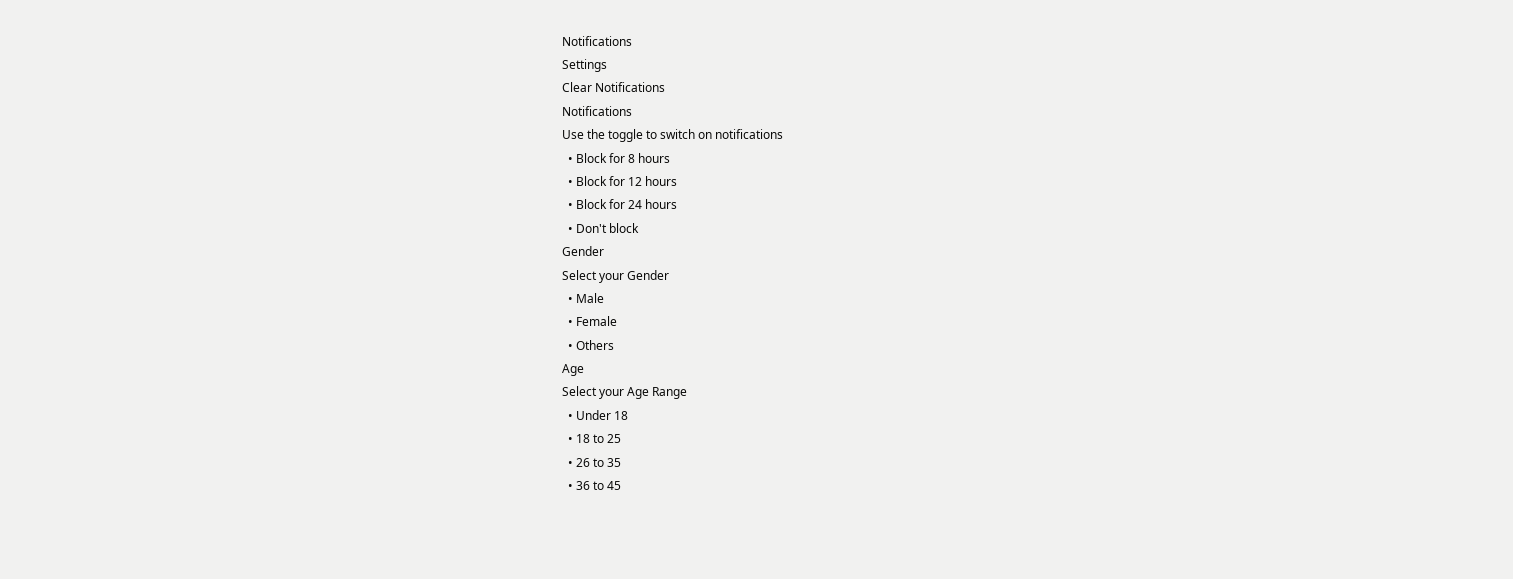Notifications
Settings
Clear Notifications
Notifications
Use the toggle to switch on notifications
  • Block for 8 hours
  • Block for 12 hours
  • Block for 24 hours
  • Don't block
Gender
Select your Gender
  • Male
  • Female
  • Others
Age
Select your Age Range
  • Under 18
  • 18 to 25
  • 26 to 35
  • 36 to 45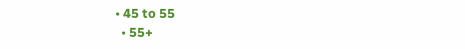• 45 to 55
  • 55+